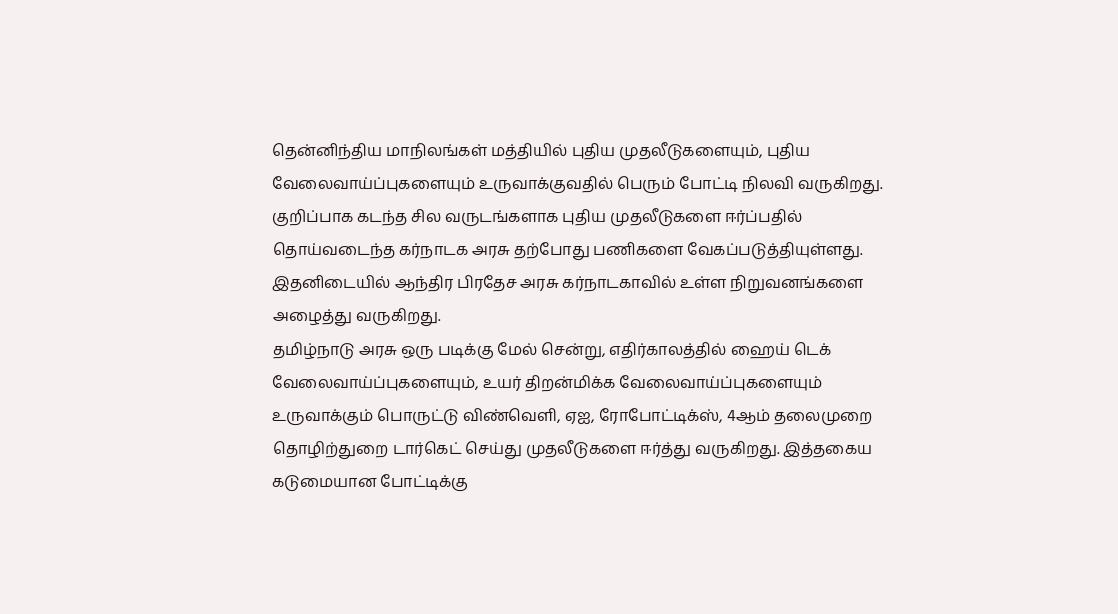தென்னிந்திய மாநிலங்கள் மத்தியில் புதிய முதலீடுகளையும், புதிய வேலைவாய்ப்புகளையும் உருவாக்குவதில் பெரும் போட்டி நிலவி வருகிறது. குறிப்பாக கடந்த சில வருடங்களாக புதிய முதலீடுகளை ஈர்ப்பதில் தொய்வடைந்த கர்நாடக அரசு தற்போது பணிகளை வேகப்படுத்தியுள்ளது. இதனிடையில் ஆந்திர பிரதேச அரசு கர்நாடகாவில் உள்ள நிறுவனங்களை அழைத்து வருகிறது.
தமிழ்நாடு அரசு ஒரு படிக்கு மேல் சென்று, எதிர்காலத்தில் ஹைய் டெக் வேலைவாய்ப்புகளையும், உயர் திறன்மிக்க வேலைவாய்ப்புகளையும் உருவாக்கும் பொருட்டு விண்வெளி, ஏஐ, ரோபோட்டிக்ஸ், 4ஆம் தலைமுறை தொழிற்துறை டார்கெட் செய்து முதலீடுகளை ஈர்த்து வருகிறது. இத்தகைய கடுமையான போட்டிக்கு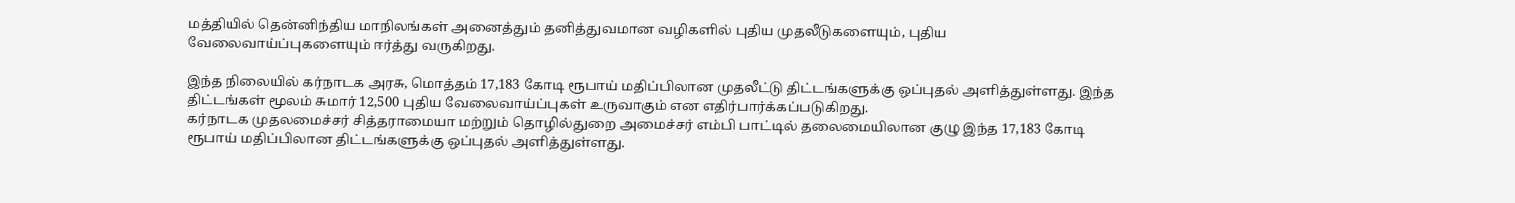மத்தியில் தென்னிந்திய மாநிலங்கள் அனைத்தும் தனித்துவமான வழிகளில் புதிய முதலீடுகளையும், புதிய வேலைவாய்ப்புகளையும் ஈர்த்து வருகிறது.

இந்த நிலையில் கர்நாடக அரசு, மொத்தம் 17,183 கோடி ரூபாய் மதிப்பிலான முதலீட்டு திட்டங்களுக்கு ஒப்புதல் அளித்துள்ளது. இந்த திட்டங்கள் மூலம் சுமார் 12,500 புதிய வேலைவாய்ப்புகள் உருவாகும் என எதிர்பார்க்கப்படுகிறது.
கர்நாடக முதலமைச்சர் சித்தராமையா மற்றும் தொழில்துறை அமைச்சர் எம்பி பாட்டில் தலைமையிலான குழு இந்த 17,183 கோடி ரூபாய் மதிப்பிலான திட்டங்களுக்கு ஒப்புதல் அளித்துள்ளது.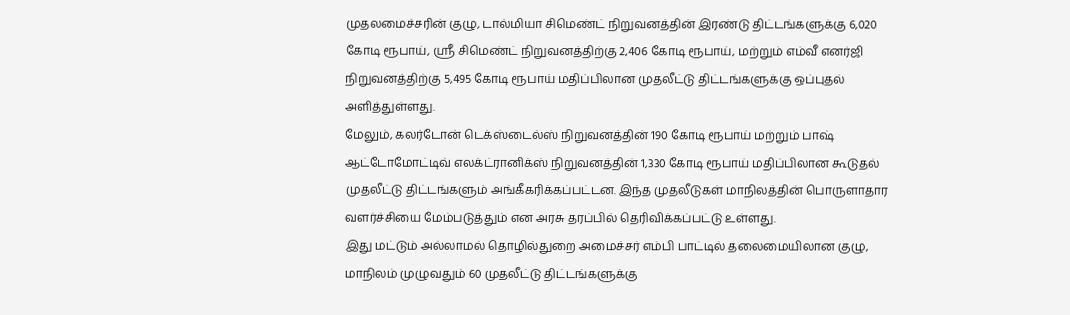முதலமைச்சரின் குழு, டால்மியா சிமெண்ட் நிறுவனத்தின் இரண்டு திட்டங்களுக்கு 6,020 கோடி ரூபாய், ஸ்ரீ சிமெண்ட் நிறுவனத்திற்கு 2,406 கோடி ரூபாய், மற்றும் எம்வீ எனர்ஜி நிறுவனத்திற்கு 5,495 கோடி ரூபாய் மதிப்பிலான முதலீட்டு திட்டங்களுக்கு ஒப்புதல் அளித்துள்ளது.
மேலும், கலர்டோன் டெக்ஸ்டைல்ஸ் நிறுவனத்தின் 190 கோடி ரூபாய் மற்றும் பாஷ் ஆட்டோமோட்டிவ் எலக்ட்ரானிக்ஸ் நிறுவனத்தின் 1,330 கோடி ரூபாய் மதிப்பிலான கூடுதல் முதலீட்டு திட்டங்களும் அங்கீகரிக்கப்பட்டன. இந்த முதலீடுகள் மாநிலத்தின் பொருளாதார வளர்ச்சியை மேம்படுத்தும் என அரசு தரப்பில் தெரிவிக்கப்பட்டு உள்ளது.
இது மட்டும் அல்லாமல் தொழில்துறை அமைச்சர் எம்பி பாட்டில் தலைமையிலான குழு, மாநிலம் முழுவதும் 60 முதலீட்டு திட்டங்களுக்கு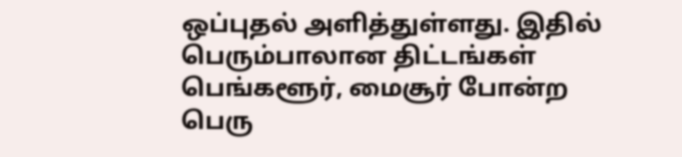ஒப்புதல் அளித்துள்ளது. இதில் பெரும்பாலான திட்டங்கள் பெங்களூர், மைசூர் போன்ற பெரு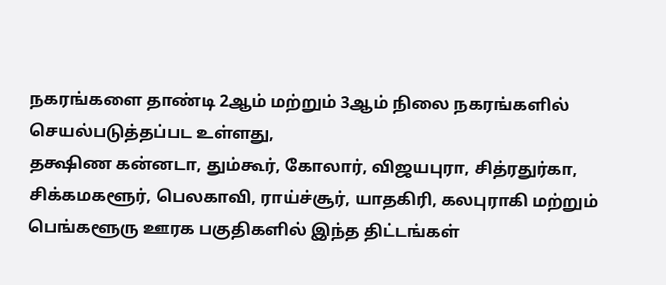நகரங்களை தாண்டி 2ஆம் மற்றும் 3ஆம் நிலை நகரங்களில் செயல்படுத்தப்பட உள்ளது,
தக்ஷிண கன்னடா, தும்கூர், கோலார், விஜயபுரா, சித்ரதுர்கா, சிக்கமகளூர், பெலகாவி, ராய்ச்சூர், யாதகிரி, கலபுராகி மற்றும் பெங்களூரு ஊரக பகுதிகளில் இந்த திட்டங்கள்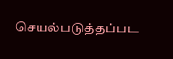செயல்படுத்தப்பட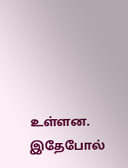உள்ளன. இதேபோல்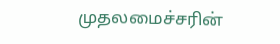முதலமைச்சரின்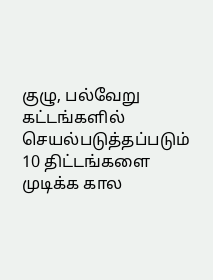குழு, பல்வேறு கட்டங்களில் செயல்படுத்தப்படும் 10 திட்டங்களை முடிக்க கால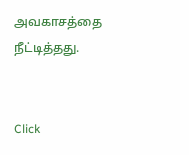அவகாசத்தை நீட்டித்தது.


Click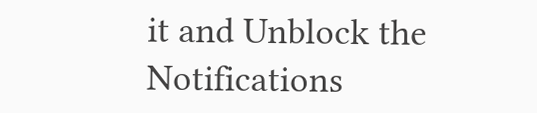it and Unblock the Notifications